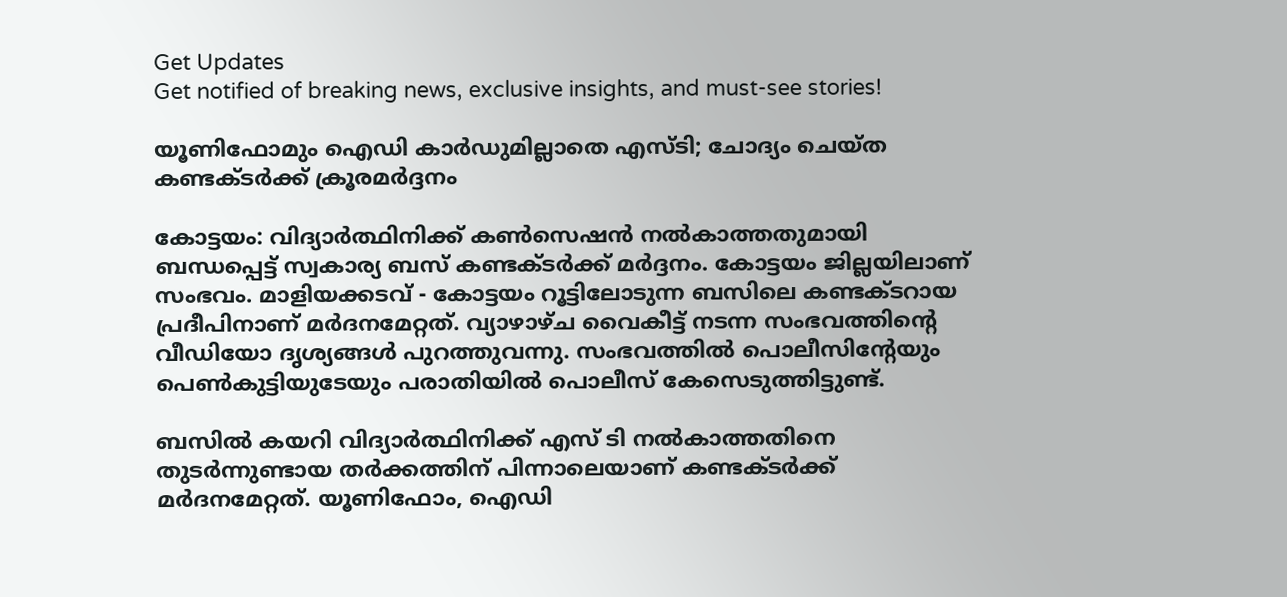Get Updates
Get notified of breaking news, exclusive insights, and must-see stories!

യൂണിഫോമും ഐഡി കാര്‍ഡുമില്ലാതെ എസ്ടി; ചോദ്യം ചെയ്ത കണ്ടക്ടര്‍ക്ക് ക്രൂരമര്‍ദ്ദനം

കോട്ടയം: വിദ്യാര്‍ത്ഥിനിക്ക് കണ്‍സെഷന്‍ നല്‍കാത്തതുമായി ബന്ധപ്പെട്ട് സ്വകാര്യ ബസ് കണ്ടക്ടര്‍ക്ക് മര്‍ദ്ദനം. കോട്ടയം ജില്ലയിലാണ് സംഭവം. മാളിയക്കടവ് - കോട്ടയം റൂട്ടിലോടുന്ന ബസിലെ കണ്ടക്ടറായ പ്രദീപിനാണ് മര്‍ദനമേറ്റത്. വ്യാഴാഴ്ച വൈകീട്ട് നടന്ന സംഭവത്തിന്റെ വീഡിയോ ദൃശ്യങ്ങള്‍ പുറത്തുവന്നു. സംഭവത്തില്‍ പൊലീസിന്റേയും പെണ്‍കുട്ടിയുടേയും പരാതിയില്‍ പൊലീസ് കേസെടുത്തിട്ടുണ്ട്.

ബസില്‍ കയറി വിദ്യാര്‍ത്ഥിനിക്ക് എസ് ടി നല്‍കാത്തതിനെ തുടര്‍ന്നുണ്ടായ തര്‍ക്കത്തിന് പിന്നാലെയാണ് കണ്ടക്ടര്‍ക്ക് മര്‍ദനമേറ്റത്. യൂണിഫോം, ഐഡി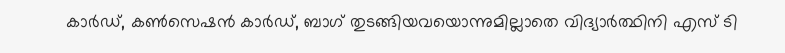കാര്‍ഡ്, കണ്‍സെഷന്‍ കാര്‍ഡ്, ബാഗ് തുടങ്ങിയവയൊന്നുമില്ലാതെ വിദ്യാര്‍ത്ഥിനി എസ് ടി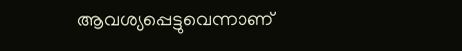ആവശ്യപ്പെട്ടുവെന്നാണ്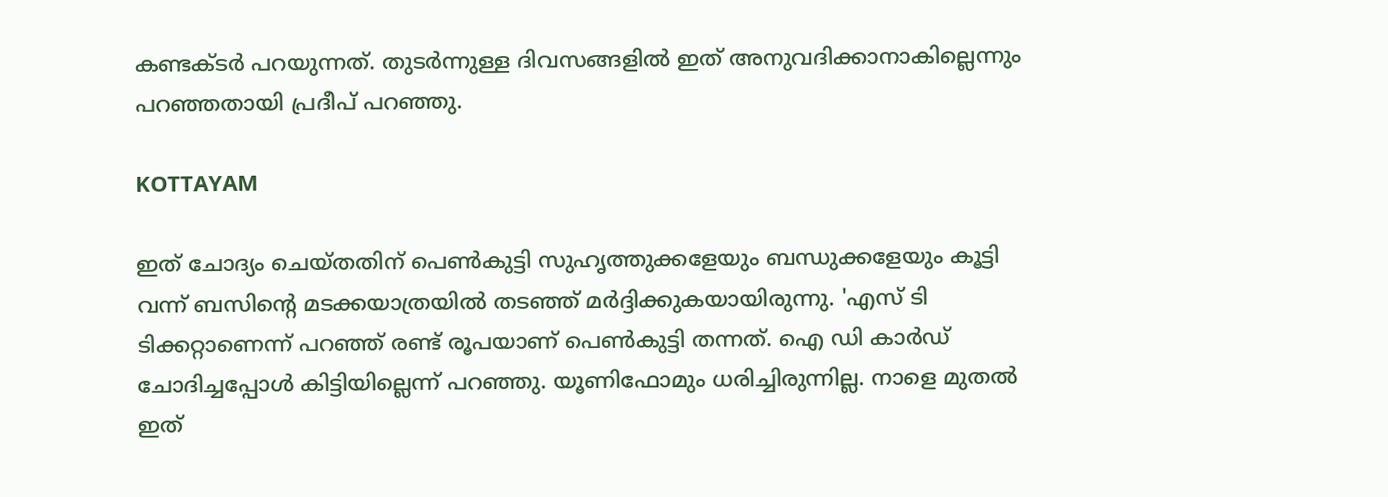കണ്ടക്ടര്‍ പറയുന്നത്. തുടര്‍ന്നുള്ള ദിവസങ്ങളില്‍ ഇത് അനുവദിക്കാനാകില്ലെന്നും പറഞ്ഞതായി പ്രദീപ് പറഞ്ഞു.

KOTTAYAM

ഇത് ചോദ്യം ചെയ്തതിന് പെണ്‍കുട്ടി സുഹൃത്തുക്കളേയും ബന്ധുക്കളേയും കൂട്ടി വന്ന് ബസിന്റെ മടക്കയാത്രയില്‍ തടഞ്ഞ് മര്‍ദ്ദിക്കുകയായിരുന്നു. 'എസ് ടി ടിക്കറ്റാണെന്ന് പറഞ്ഞ് രണ്ട് രൂപയാണ് പെണ്‍കുട്ടി തന്നത്. ഐ ഡി കാര്‍ഡ് ചോദിച്ചപ്പോള്‍ കിട്ടിയില്ലെന്ന് പറഞ്ഞു. യൂണിഫോമും ധരിച്ചിരുന്നില്ല. നാളെ മുതല്‍ ഇത്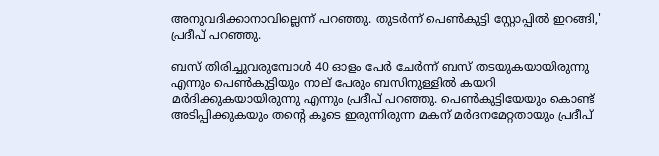അനുവദിക്കാനാവില്ലെന്ന് പറഞ്ഞു. തുടര്‍ന്ന് പെണ്‍കുട്ടി സ്റ്റോപ്പില്‍ ഇറങ്ങി,' പ്രദീപ് പറഞ്ഞു.

ബസ് തിരിച്ചുവരുമ്പോള്‍ 40 ഓളം പേര്‍ ചേര്‍ന്ന് ബസ് തടയുകയായിരുന്നു എന്നും പെണ്‍കുട്ടിയും നാല് പേരും ബസിനുള്ളില്‍ കയറി മര്‍ദിക്കുകയായിരുന്നു എന്നും പ്രദീപ് പറഞ്ഞു. പെണ്‍കുട്ടിയേയും കൊണ്ട് അടിപ്പിക്കുകയും തന്റെ കൂടെ ഇരുന്നിരുന്ന മകന് മര്‍ദനമേറ്റതായും പ്രദീപ്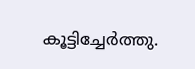കൂട്ടിച്ചേര്‍ത്തു.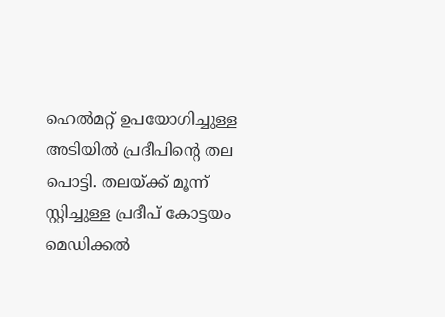ഹെല്‍മറ്റ് ഉപയോഗിച്ചുള്ള അടിയില്‍ പ്രദീപിന്റെ തല പൊട്ടി. തലയ്ക്ക് മൂന്ന് സ്റ്റിച്ചുള്ള പ്രദീപ് കോട്ടയം മെഡിക്കല്‍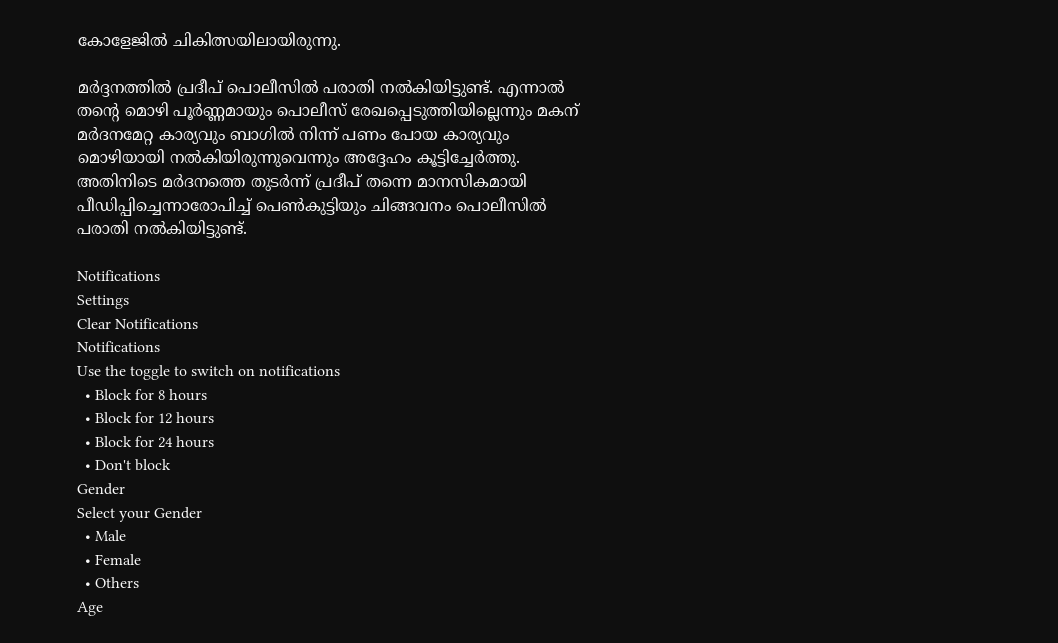കോളേജില്‍ ചികിത്സയിലായിരുന്നു.

മര്‍ദ്ദനത്തില്‍ പ്രദീപ് പൊലീസില്‍ പരാതി നല്‍കിയിട്ടുണ്ട്. എന്നാല്‍ തന്റെ മൊഴി പൂര്‍ണ്ണമായും പൊലീസ് രേഖപ്പെടുത്തിയില്ലെന്നും മകന് മര്‍ദനമേറ്റ കാര്യവും ബാഗില്‍ നിന്ന് പണം പോയ കാര്യവും മൊഴിയായി നല്‍കിയിരുന്നുവെന്നും അദ്ദേഹം കൂട്ടിച്ചേര്‍ത്തു. അതിനിടെ മര്‍ദനത്തെ തുടര്‍ന്ന് പ്രദീപ് തന്നെ മാനസികമായി പീഡിപ്പിച്ചെന്നാരോപിച്ച് പെണ്‍കുട്ടിയും ചിങ്ങവനം പൊലീസില്‍ പരാതി നല്‍കിയിട്ടുണ്ട്.

Notifications
Settings
Clear Notifications
Notifications
Use the toggle to switch on notifications
  • Block for 8 hours
  • Block for 12 hours
  • Block for 24 hours
  • Don't block
Gender
Select your Gender
  • Male
  • Female
  • Others
Age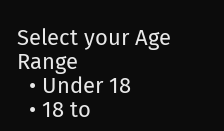Select your Age Range
  • Under 18
  • 18 to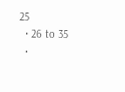25
  • 26 to 35
  •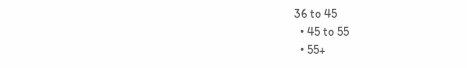36 to 45
  • 45 to 55
  • 55+